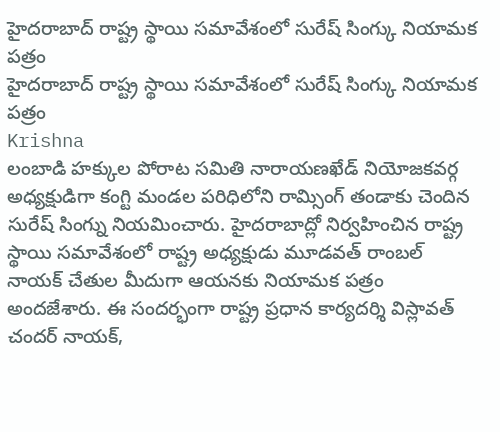హైదరాబాద్ రాష్ట్ర స్థాయి సమావేశంలో సురేష్ సింగ్కు నియామక పత్రం
హైదరాబాద్ రాష్ట్ర స్థాయి సమావేశంలో సురేష్ సింగ్కు నియామక పత్రం
Krishna
లంబాడి హక్కుల పోరాట సమితి నారాయణఖేడ్ నియోజకవర్గ అధ్యక్షుడిగా కంగ్టి మండల పరిధిలోని రామ్సింగ్ తండాకు చెందిన సురేష్ సింగ్ను నియమించారు. హైదరాబాద్లో నిర్వహించిన రాష్ట్ర స్థాయి సమావేశంలో రాష్ట్ర అధ్యక్షుడు మూడవత్ రాంబల్ నాయక్ చేతుల మీదుగా ఆయనకు నియామక పత్రం అందజేశారు. ఈ సందర్భంగా రాష్ట్ర ప్రధాన కార్యదర్శి విస్లావత్ చందర్ నాయక్,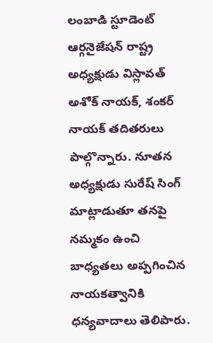లంబాడి స్టూడెంట్ ఆర్గనైజేషన్ రాష్ట్ర అధ్యక్షుడు విస్లావత్ అశోక్ నాయక్, శంకర్ నాయక్ తదితరులు పాల్గొన్నారు. నూతన అధ్యక్షుడు సురేష్ సింగ్ మాట్లాడుతూ తనపై నమ్మకం ఉంచి బాధ్యతలు అప్పగించిన నాయకత్వానికి ధన్యవాదాలు తెలిపారు.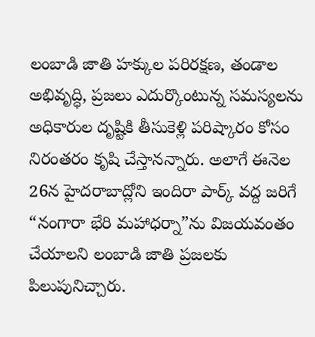లంబాడి జాతి హక్కుల పరిరక్షణ, తండాల అభివృద్ధి, ప్రజలు ఎదుర్కొంటున్న సమస్యలను అధికారుల దృష్టికి తీసుకెళ్లి పరిష్కారం కోసం నిరంతరం కృషి చేస్తానన్నారు. అలాగే ఈనెల 26న హైదరాబాద్లోని ఇందిరా పార్క్ వద్ద జరిగే “నంగారా భేరి మహాధర్నా”ను విజయవంతం చేయాలని లంబాడి జాతి ప్రజలకు పిలుపునిచ్చారు.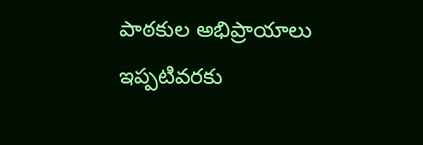పాఠకుల అభిప్రాయాలు
ఇప్పటివరకు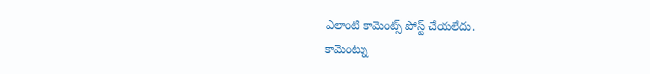ఎలాంటి కామెంట్స్ పోస్ట్ చేయలేదు.
కామెంట్ను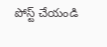పోస్ట్ చేయండి